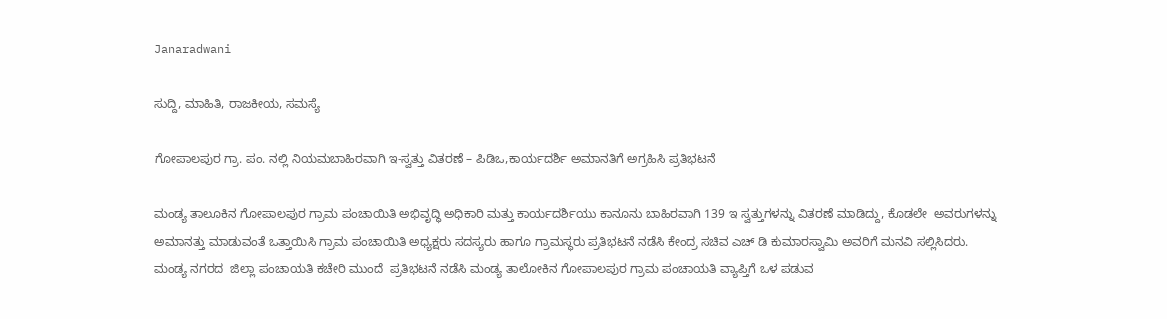Janaradwani

ಸುದ್ದಿ, ಮಾಹಿತಿ, ರಾಜಕೀಯ, ಸಮಸ್ಯೆ

ಗೋಪಾಲಪುರ ಗ್ರಾ. ಪಂ. ನಲ್ಲಿ ನಿಯಮಬಾಹಿರವಾಗಿ ಇ-ಸ್ವತ್ತು ವಿತರಣೆ – ಪಿಡಿಒ,ಕಾರ್ಯದರ್ಶಿ ಅಮಾನತಿಗೆ ಅಗ್ರಹಿಸಿ ಪ್ರತಿಭಟನೆ

ಮಂಡ್ಯ ತಾಲೂಕಿನ ಗೋಪಾಲಪುರ ಗ್ರಾಮ ಪಂಚಾಯಿತಿ ಅಭಿವೃದ್ಧಿ ಅಧಿಕಾರಿ ಮತ್ತು ಕಾರ್ಯದರ್ಶಿಯು ಕಾನೂನು ಬಾಹಿರವಾಗಿ 139 ಇ ಸ್ವತ್ತುಗಳನ್ನು ವಿತರಣೆ ಮಾಡಿದ್ದು, ಕೊಡಲೇ  ಅವರುಗಳನ್ನು ಅಮಾನತ್ತು ಮಾಡುವಂತೆ ಒತ್ತಾಯಿಸಿ ಗ್ರಾಮ ಪಂಚಾಯಿತಿ ಅಧ್ಯಕ್ಷರು ಸದಸ್ಯರು ಹಾಗೂ ಗ್ರಾಮಸ್ಥರು ಪ್ರತಿಭಟನೆ ನಡೆಸಿ ಕೇಂದ್ರ ಸಚಿವ ಎಚ್ ಡಿ ಕುಮಾರಸ್ವಾಮಿ ಅವರಿಗೆ ಮನವಿ ಸಲ್ಲಿಸಿದರು.
ಮಂಡ್ಯ ನಗರದ  ಜಿಲ್ಲಾ ಪಂಚಾಯತಿ ಕಚೇರಿ ಮುಂದೆ  ಪ್ರತಿಭಟನೆ ನಡೆಸಿ ಮಂಡ್ಯ ತಾಲೋಕಿನ ಗೋಪಾಲಪುರ ಗ್ರಾಮ ಪಂಚಾಯತಿ ವ್ಯಾಪ್ತಿಗೆ ಒಳ ಪಡುವ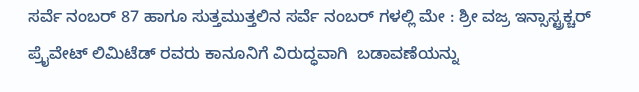ಸರ್ವೆ ನಂಬರ್ 87 ಹಾಗೂ ಸುತ್ತಮುತ್ತಲಿನ ಸರ್ವೆ ನಂಬರ್ ಗಳಲ್ಲಿ ಮೇ : ಶ್ರೀ ವಜ್ರ ಇನ್ಸಾಸ್ಟ್ರಕ್ಚರ್ ಪ್ರೈವೇಟ್ ಲಿಮಿಟೆಡ್ ರವರು ಕಾನೂನಿಗೆ ವಿರುದ್ಧವಾಗಿ  ಬಡಾವಣೆಯನ್ನು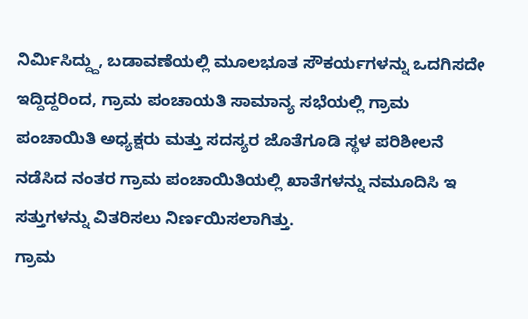ನಿರ್ಮಿಸಿದ್ದ್ದು, ಬಡಾವಣೆಯಲ್ಲಿ ಮೂಲಭೂತ ಸೌಕರ್ಯಗಳನ್ನು ಒದಗಿಸದೇ ಇದ್ದಿದ್ದರಿಂದ, ಗ್ರಾಮ ಪಂಚಾಯತಿ ಸಾಮಾನ್ಯ ಸಭೆಯಲ್ಲಿ ಗ್ರಾಮ ಪಂಚಾಯಿತಿ ಅಧ್ಯಕ್ಷರು ಮತ್ತು ಸದಸ್ಯರ ಜೊತೆಗೂಡಿ ಸ್ಥಳ ಪರಿಶೀಲನೆ ನಡೆಸಿದ ನಂತರ ಗ್ರಾಮ ಪಂಚಾಯಿತಿಯಲ್ಲಿ ಖಾತೆಗಳನ್ನು ನಮೂದಿಸಿ ಇ ಸತ್ತುಗಳನ್ನು ವಿತರಿಸಲು ನಿರ್ಣಯಿಸಲಾಗಿತ್ತು.
ಗ್ರಾಮ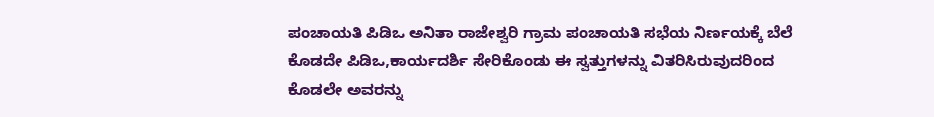ಪಂಚಾಯತಿ ಪಿಡಿಒ ಅನಿತಾ ರಾಜೇಶ್ವರಿ ಗ್ರಾಮ ಪಂಚಾಯತಿ ಸಭೆಯ ನಿರ್ಣಯಕ್ಕೆ ಬೆಲೆ ಕೊಡದೇ ಪಿಡಿಒ,ಕಾರ್ಯದರ್ಶಿ ಸೇರಿಕೊಂಡು ಈ ಸ್ವತ್ತುಗಳನ್ನು ವಿತರಿಸಿರುವುದರಿಂದ ಕೊಡಲೇ ಅವರನ್ನು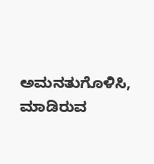ಅಮನತುಗೊಳಿಸಿ, ಮಾಡಿರುವ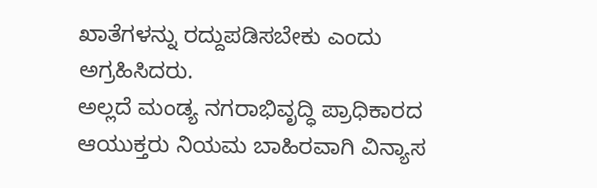ಖಾತೆಗಳನ್ನು ರದ್ದುಪಡಿಸಬೇಕು ಎಂದು ಅಗ್ರಹಿಸಿದರು.
ಅಲ್ಲದೆ ಮಂಡ್ಯ ನಗರಾಭಿವೃದ್ಧಿ ಪ್ರಾಧಿಕಾರದ ಆಯುಕ್ತರು ನಿಯಮ ಬಾಹಿರವಾಗಿ ವಿನ್ಯಾಸ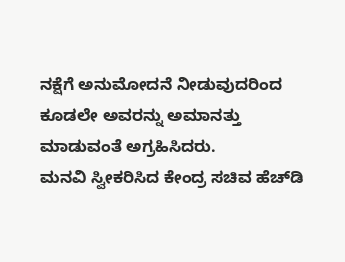ನಕ್ಷೆಗೆ ಅನುಮೋದನೆ ನೀಡುವುದರಿಂದ ಕೂಡಲೇ ಅವರನ್ನು ಅಮಾನತ್ತು ಮಾಡುವಂತೆ ಅಗ್ರಹಿಸಿದರು.
ಮನವಿ ಸ್ವೀಕರಿಸಿದ ಕೇಂದ್ರ ಸಚಿವ ಹೆಚ್‍ಡಿ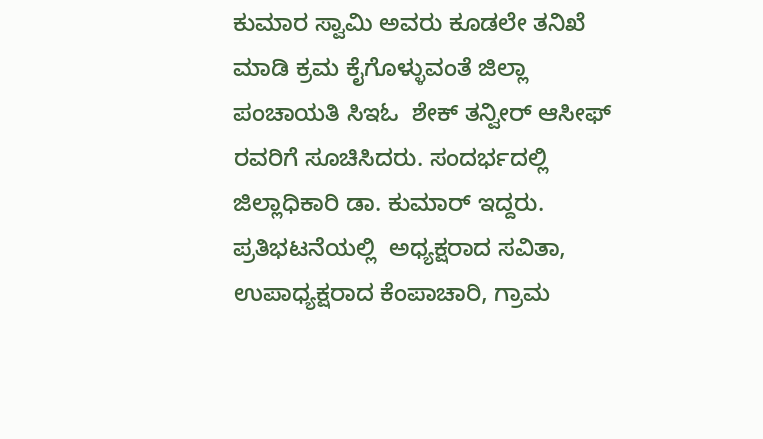ಕುಮಾರ ಸ್ವಾಮಿ ಅವರು ಕೂಡಲೇ ತನಿಖೆ ಮಾಡಿ ಕ್ರಮ ಕೈಗೊಳ್ಳುವಂತೆ ಜಿಲ್ಲಾ ಪಂಚಾಯತಿ ಸಿಇಓ  ಶೇಕ್ ತನ್ವೀರ್ ಆಸೀಫ್ ರವರಿಗೆ ಸೂಚಿಸಿದರು. ಸಂದರ್ಭದಲ್ಲಿ ಜಿಲ್ಲಾಧಿಕಾರಿ ಡಾ. ಕುಮಾರ್ ಇದ್ದರು.
ಪ್ರತಿಭಟನೆಯಲ್ಲಿ  ಅಧ್ಯಕ್ಷರಾದ ಸವಿತಾ, ಉಪಾಧ್ಯಕ್ಷರಾದ ಕೆಂಪಾಚಾರಿ, ಗ್ರಾಮ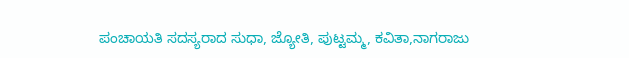ಪಂಚಾಯತಿ ಸದಸ್ಯರಾದ ಸುಧಾ, ಜ್ಯೋತಿ, ಪುಟ್ಟಮ್ಮ, ಕವಿತಾ,ನಾಗರಾಜು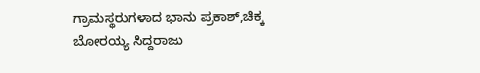ಗ್ರಾಮಸ್ಥರುಗಳಾದ ಭಾನು ಪ್ರಕಾಶ್,ಚಿಕ್ಕ ಬೋರಯ್ಯ ಸಿದ್ದರಾಜು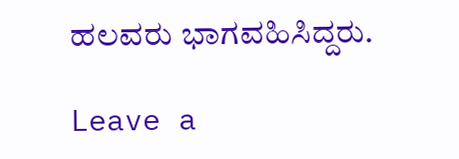ಹಲವರು ಭಾಗವಹಿಸಿದ್ದರು.

Leave a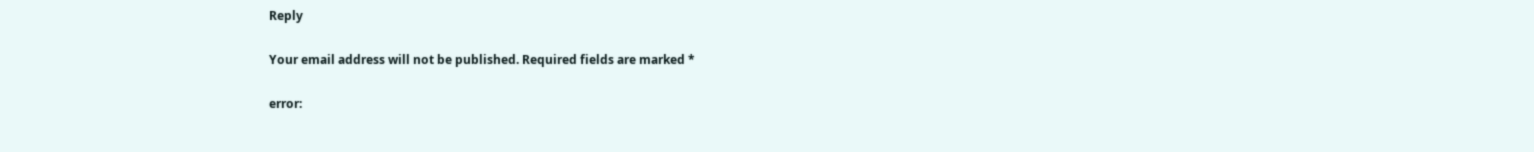Reply

Your email address will not be published. Required fields are marked *

error: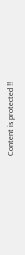Content is protected !!